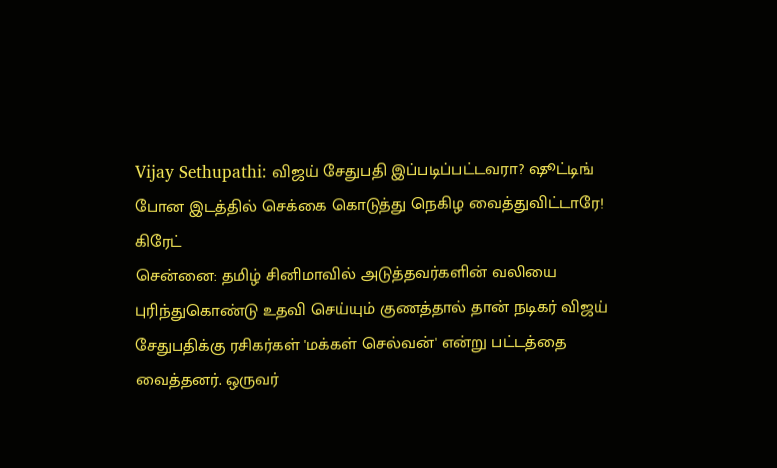Vijay Sethupathi: விஜய் சேதுபதி இப்படிப்பட்டவரா? ஷூட்டிங் போன இடத்தில் செக்கை கொடுத்து நெகிழ வைத்துவிட்டாரே! கிரேட்
சென்னை: தமிழ் சினிமாவில் அடுத்தவர்களின் வலியை புரிந்துகொண்டு உதவி செய்யும் குணத்தால் தான் நடிகர் விஜய் சேதுபதிக்கு ரசிகர்கள் 'மக்கள் செல்வன்' என்று பட்டத்தை வைத்தனர். ஒருவர்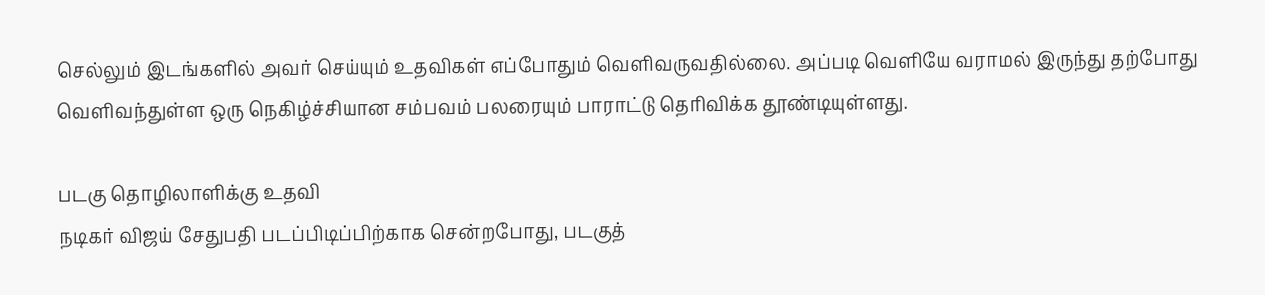செல்லும் இடங்களில் அவர் செய்யும் உதவிகள் எப்போதும் வெளிவருவதில்லை. அப்படி வெளியே வராமல் இருந்து தற்போது வெளிவந்துள்ள ஒரு நெகிழ்ச்சியான சம்பவம் பலரையும் பாராட்டு தெரிவிக்க தூண்டியுள்ளது.

படகு தொழிலாளிக்கு உதவி
நடிகர் விஜய் சேதுபதி படப்பிடிப்பிற்காக சென்றபோது, படகுத்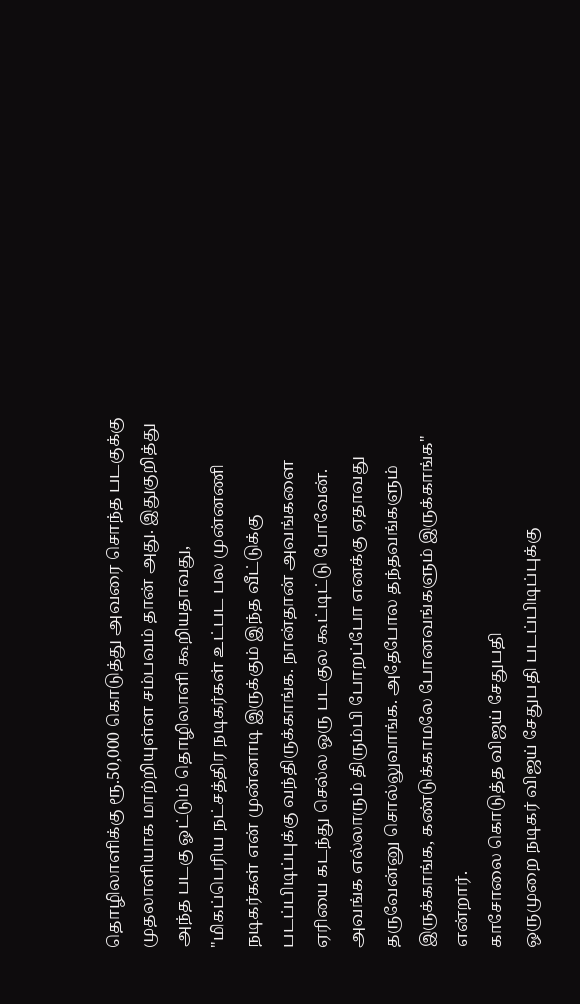தொழிலாளிக்கு ரூ.50,000 கொடுத்து அவரை சொந்த படகுக்கு முதலாளியாக மாற்றியுள்ள சம்பவம் தான் அது. இதுகுறித்து அந்த படகு ஓட்டும் தொழிலாளி கூறியதாவது,
"மிகப்பெரிய நட்சத்திர நடிகர்கள் உட்பட பல முன்னணி நடிகர்கள் என் முன்னாடி இருக்கும் இந்த வீட்டுக்கு படப்பிடிப்புக்கு வந்திருக்காங்க. நான்தான் அவங்களை ஏரியை கடந்து செல்ல ஒரு படகுல கூட்டிட்டு போவேன். அவங்க எல்லாரும் திரும்பி போறப்போ எனக்கு ஏதாவது தருவேன்னு சொல்லுவாங்க. அதேபோல தந்தவங்களும் இருக்காங்க, கண்டுக்காமலே போனவங்களும் இருக்காங்க" என்றார்.
காசோலை கொடுத்த விஜய் சேதுபதி
ஒருமுறை நடிகர் விஜய் சேதுபதி படப்பிடிப்புக்கு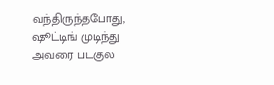வந்திருந்தபோது, ஷூட்டிங் முடிந்து அவரை படகுல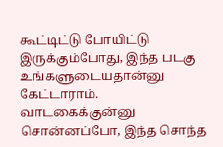கூட்டிட்டு போயிட்டு இருக்கும்போது, இந்த படகு உங்களுடையதான்னு கேட்டாராம். வாடகைக்குன்னு சொன்னப்போ, இந்த சொந்த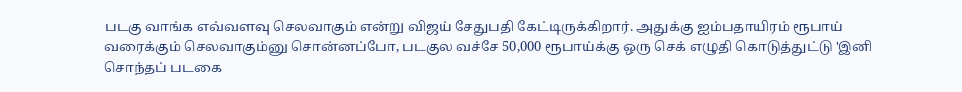படகு வாங்க எவ்வளவு செலவாகும் என்று விஜய் சேதுபதி கேட்டிருக்கிறார். அதுக்கு ஐம்பதாயிரம் ரூபாய் வரைக்கும் செலவாகும்னு சொன்னப்போ, படகுல வச்சே 50,000 ரூபாய்க்கு ஒரு செக் எழுதி கொடுத்துட்டு 'இனி சொந்தப் படகை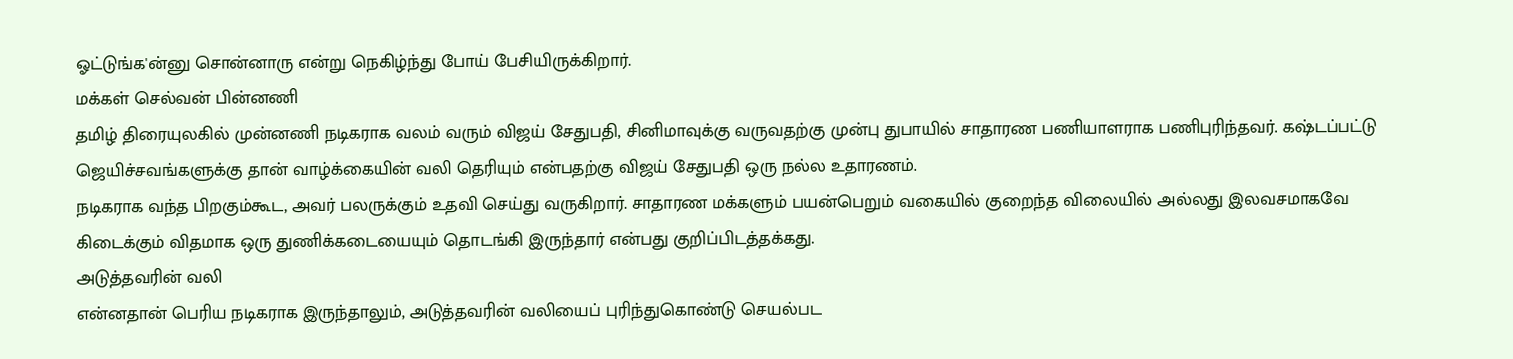ஓட்டுங்க'ன்னு சொன்னாரு என்று நெகிழ்ந்து போய் பேசியிருக்கிறார்.
மக்கள் செல்வன் பின்னணி
தமிழ் திரையுலகில் முன்னணி நடிகராக வலம் வரும் விஜய் சேதுபதி, சினிமாவுக்கு வருவதற்கு முன்பு துபாயில் சாதாரண பணியாளராக பணிபுரிந்தவர். கஷ்டப்பட்டு ஜெயிச்சவங்களுக்கு தான் வாழ்க்கையின் வலி தெரியும் என்பதற்கு விஜய் சேதுபதி ஒரு நல்ல உதாரணம்.
நடிகராக வந்த பிறகும்கூட, அவர் பலருக்கும் உதவி செய்து வருகிறார். சாதாரண மக்களும் பயன்பெறும் வகையில் குறைந்த விலையில் அல்லது இலவசமாகவே கிடைக்கும் விதமாக ஒரு துணிக்கடையையும் தொடங்கி இருந்தார் என்பது குறிப்பிடத்தக்கது.
அடுத்தவரின் வலி
என்னதான் பெரிய நடிகராக இருந்தாலும், அடுத்தவரின் வலியைப் புரிந்துகொண்டு செயல்பட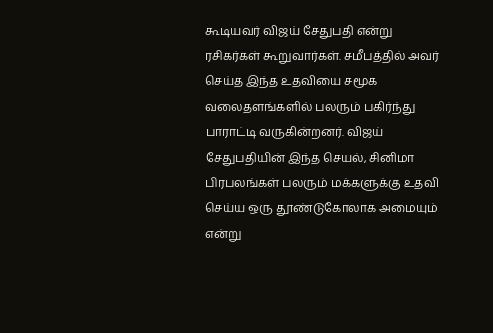கூடியவர் விஜய் சேதுபதி என்று ரசிகர்கள் கூறுவார்கள். சமீபத்தில் அவர் செய்த இந்த உதவியை சமூக வலைதளங்களில் பலரும் பகிர்ந்து பாராட்டி வருகின்றனர். விஜய் சேதுபதியின் இந்த செயல், சினிமா பிரபலங்கள் பலரும் மக்களுக்கு உதவி செய்ய ஒரு தூண்டுகோலாக அமையும் என்று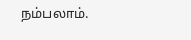நம்பலாம்.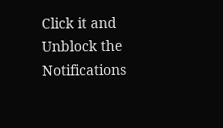Click it and Unblock the Notifications